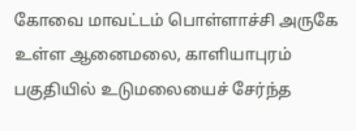கோவை மாவட்டம் பொள்ளாச்சி அருகே உள்ள ஆனைமலை, காளியாபுரம் பகுதியில் உடுமலையைச் சேர்ந்த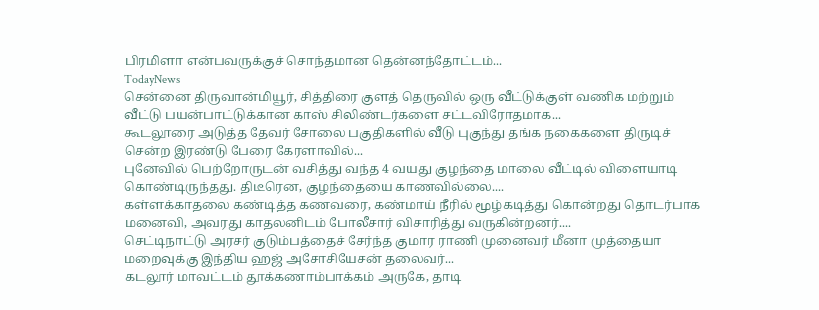பிரமிளா என்பவருக்குச் சொந்தமான தென்னந்தோட்டம்...
TodayNews
சென்னை திருவான்மியூர், சித்திரை குளத் தெருவில் ஒரு வீட்டுக்குள் வணிக மற்றும் வீட்டு பயன்பாட்டுக்கான காஸ் சிலிண்டர்களை சட்டவிரோதமாக...
கூடலூரை அடுத்த தேவர் சோலை பகுதிகளில் வீடு புகுந்து தங்க நகைகளை திருடிச் சென்ற இரண்டு பேரை கேரளாவில்...
புனேவில் பெற்றோருடன் வசித்து வந்த 4 வயது குழந்தை மாலை வீட்டில் விளையாடி கொண்டிருந்தது. திடீரென, குழந்தையை காணவில்லை....
கள்ளக்காதலை கண்டித்த கணவரை, கண்மாய் நீரில் மூழ்கடித்து கொன்றது தொடர்பாக மனைவி, அவரது காதலனிடம் போலீசார் விசாரித்து வருகின்றனர்....
செட்டிநாட்டு அரசர் குடும்பத்தைச் சேர்ந்த குமார ராணி முனைவர் மீனா முத்தையா மறைவுக்கு இந்திய ஹஜ் அசோசியேசன் தலைவர்...
கடலூர் மாவட்டம் தூக்கணாம்பாக்கம் அருகே, தாடி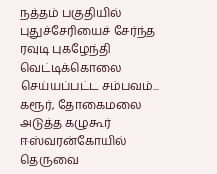நத்தம் பகுதியில் புதுச்சேரியைச் சேர்ந்த ரவுடி புகழேந்தி வெட்டிக்கொலை செய்யப்பட்ட சம்பவம்...
கரூர், தோகைமலை அடுத்த கழுகூர் ஈஸ்வரன்கோயில் தெருவை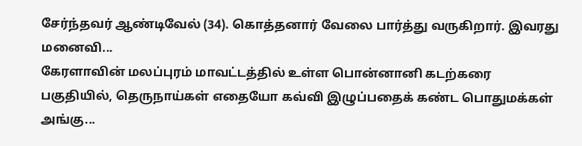சேர்ந்தவர் ஆண்டிவேல் (34). கொத்தனார் வேலை பார்த்து வருகிறார். இவரது மனைவி...
கேரளாவின் மலப்புரம் மாவட்டத்தில் உள்ள பொன்னானி கடற்கரை பகுதியில், தெருநாய்கள் எதையோ கவ்வி இழுப்பதைக் கண்ட பொதுமக்கள் அங்கு...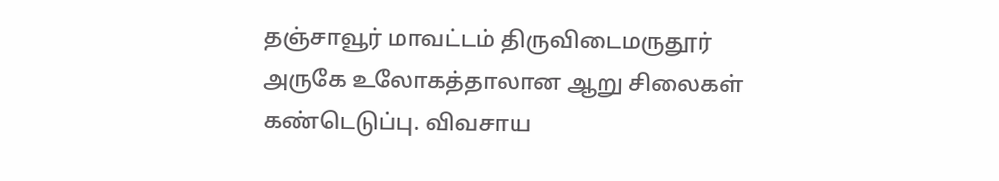தஞ்சாவூர் மாவட்டம் திருவிடைமருதூர் அருகே உலோகத்தாலான ஆறு சிலைகள் கண்டெடுப்பு. விவசாய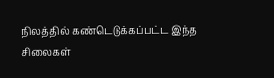நிலத்தில் கண்டெடுக்கப்பட்ட இந்த சிலைகள்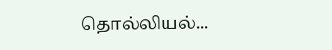தொல்லியல்...